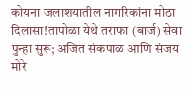कोयना जलाशयातील नागरिकांना मोठा दिलासा!तापोळा येथे तराफा (बार्ज) सेवा पुन्हा सुरू; अजित संकपाळ आणि संजय मोरे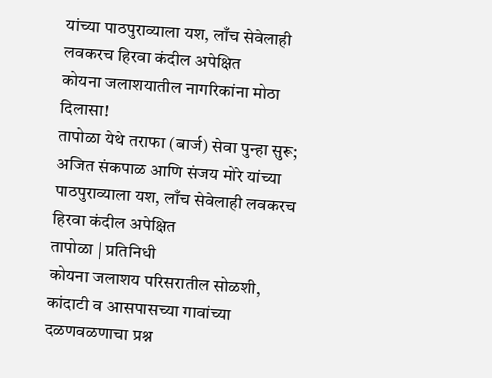यांच्या पाठपुराव्याला यश, लाँच सेवेलाही लवकरच हिरवा कंदील अपेक्षित
कोयना जलाशयातील नागरिकांना मोठा दिलासा!
तापोळा येथे तराफा (बार्ज) सेवा पुन्हा सुरू; अजित संकपाळ आणि संजय मोरे यांच्या पाठपुराव्याला यश, लाँच सेवेलाही लवकरच हिरवा कंदील अपेक्षित
तापोळा | प्रतिनिधी
कोयना जलाशय परिसरातील सोळशी, कांदाटी व आसपासच्या गावांच्या दळणवळणाचा प्रश्न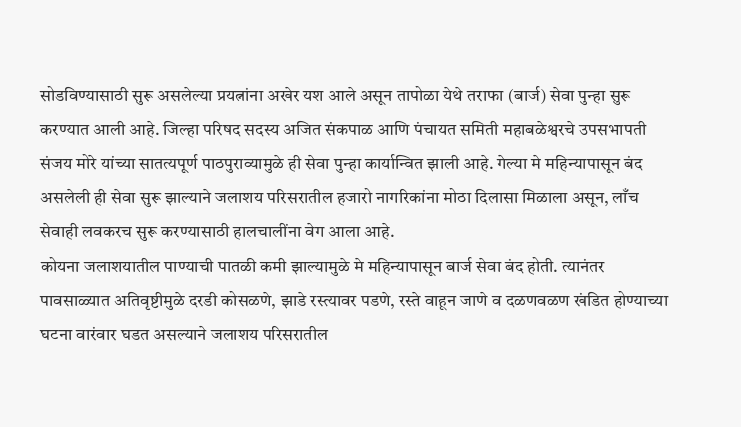सोडविण्यासाठी सुरू असलेल्या प्रयत्नांना अखेर यश आले असून तापोळा येथे तराफा (बार्ज) सेवा पुन्हा सुरू करण्यात आली आहे. जिल्हा परिषद सदस्य अजित संकपाळ आणि पंचायत समिती महाबळेश्वरचे उपसभापती संजय मोरे यांच्या सातत्यपूर्ण पाठपुराव्यामुळे ही सेवा पुन्हा कार्यान्वित झाली आहे. गेल्या मे महिन्यापासून बंद असलेली ही सेवा सुरू झाल्याने जलाशय परिसरातील हजारो नागरिकांना मोठा दिलासा मिळाला असून, लाँच सेवाही लवकरच सुरू करण्यासाठी हालचालींना वेग आला आहे.
कोयना जलाशयातील पाण्याची पातळी कमी झाल्यामुळे मे महिन्यापासून बार्ज सेवा बंद होती. त्यानंतर पावसाळ्यात अतिवृष्टीमुळे दरडी कोसळणे, झाडे रस्त्यावर पडणे, रस्ते वाहून जाणे व दळणवळण खंडित होण्याच्या घटना वारंवार घडत असल्याने जलाशय परिसरातील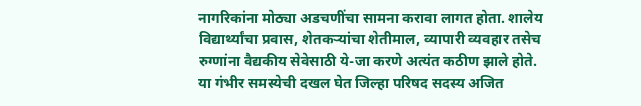नागरिकांना मोठ्या अडचणींचा सामना करावा लागत होता. शालेय विद्यार्थ्यांचा प्रवास, शेतकऱ्यांचा शेतीमाल, व्यापारी व्यवहार तसेच रुग्णांना वैद्यकीय सेवेसाठी ये-जा करणे अत्यंत कठीण झाले होते.
या गंभीर समस्येची दखल घेत जिल्हा परिषद सदस्य अजित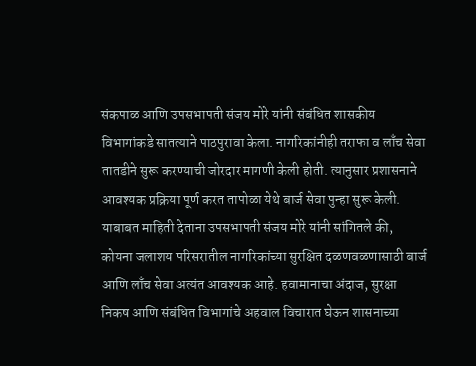संकपाळ आणि उपसभापती संजय मोरे यांनी संबंधित शासकीय विभागांकडे सातत्याने पाठपुरावा केला. नागरिकांनीही तराफा व लाँच सेवा तातडीने सुरू करण्याची जोरदार मागणी केली होती. त्यानुसार प्रशासनाने आवश्यक प्रक्रिया पूर्ण करत तापोळा येथे बार्ज सेवा पुन्हा सुरू केली.
याबाबत माहिती देताना उपसभापती संजय मोरे यांनी सांगितले की, कोयना जलाशय परिसरातील नागरिकांच्या सुरक्षित दळणवळणासाठी बार्ज आणि लाँच सेवा अत्यंत आवश्यक आहे. हवामानाचा अंदाज, सुरक्षा निकष आणि संबंधित विभागांचे अहवाल विचारात घेऊन शासनाच्या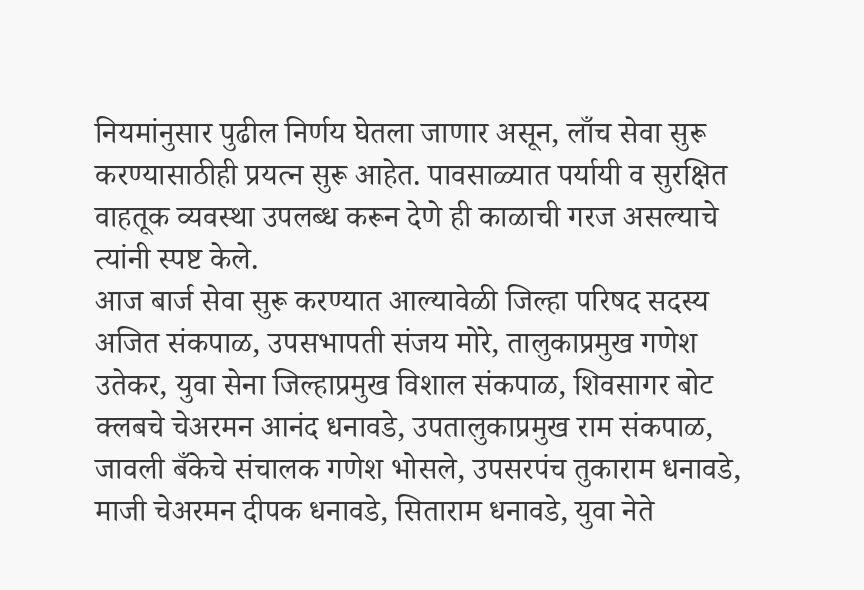नियमांनुसार पुढील निर्णय घेतला जाणार असून, लाँच सेवा सुरू करण्यासाठीही प्रयत्न सुरू आहेत. पावसाळ्यात पर्यायी व सुरक्षित वाहतूक व्यवस्था उपलब्ध करून देणे ही काळाची गरज असल्याचे त्यांनी स्पष्ट केले.
आज बार्ज सेवा सुरू करण्यात आल्यावेळी जिल्हा परिषद सदस्य अजित संकपाळ, उपसभापती संजय मोरे, तालुकाप्रमुख गणेश उतेकर, युवा सेना जिल्हाप्रमुख विशाल संकपाळ, शिवसागर बोट क्लबचे चेअरमन आनंद धनावडे, उपतालुकाप्रमुख राम संकपाळ, जावली बँकेचे संचालक गणेश भोसले, उपसरपंच तुकाराम धनावडे, माजी चेअरमन दीपक धनावडे, सिताराम धनावडे, युवा नेते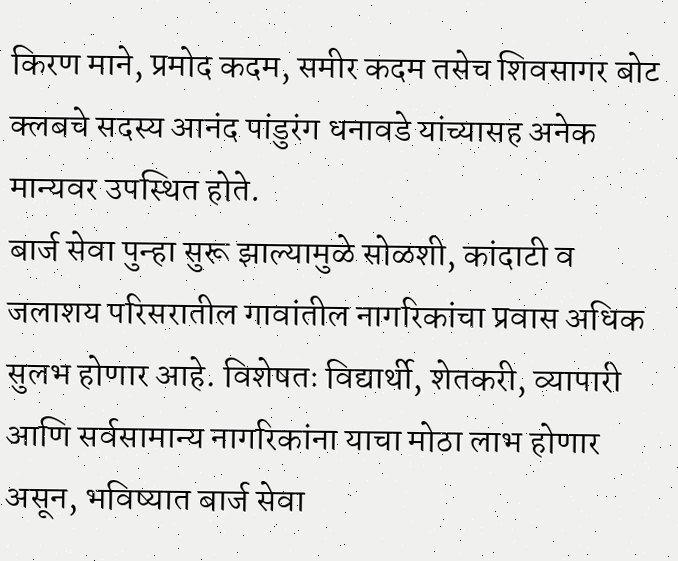किरण माने, प्रमोद कदम, समीर कदम तसेच शिवसागर बोट क्लबचे सदस्य आनंद पांडुरंग धनावडे यांच्यासह अनेक मान्यवर उपस्थित होते.
बार्ज सेवा पुन्हा सुरू झाल्यामुळे सोळशी, कांदाटी व जलाशय परिसरातील गावांतील नागरिकांचा प्रवास अधिक सुलभ होणार आहे. विशेषतः विद्यार्थी, शेतकरी, व्यापारी आणि सर्वसामान्य नागरिकांना याचा मोठा लाभ होणार असून, भविष्यात बार्ज सेवा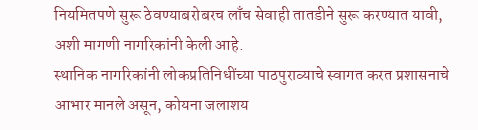नियमितपणे सुरू ठेवण्याबरोबरच लाँच सेवाही तातडीने सुरू करण्यात यावी, अशी मागणी नागरिकांनी केली आहे.
स्थानिक नागरिकांनी लोकप्रतिनिधींच्या पाठपुराव्याचे स्वागत करत प्रशासनाचे आभार मानले असून, कोयना जलाशय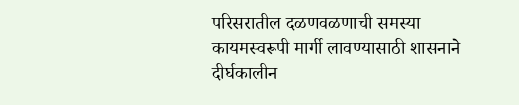परिसरातील दळणवळणाची समस्या कायमस्वरूपी मार्गी लावण्यासाठी शासनाने दीर्घकालीन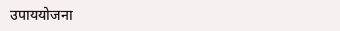उपाययोजना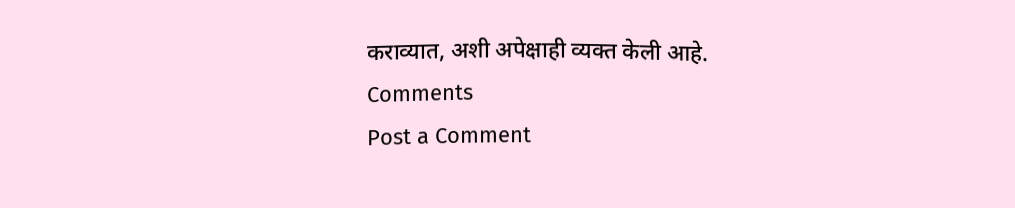कराव्यात, अशी अपेक्षाही व्यक्त केली आहे.
Comments
Post a Comment